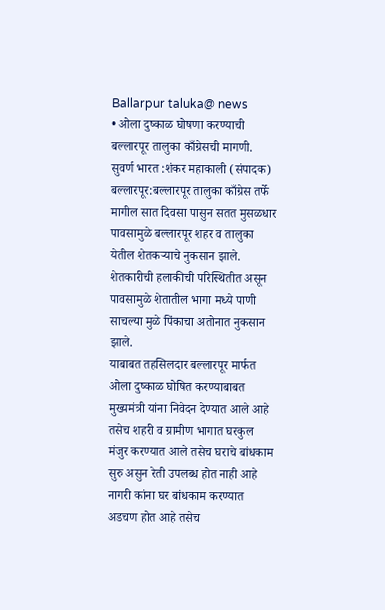Ballarpur taluka@ news
• ओला दुष्काळ घोषणा करण्याची बल्लारपूर तालुका काँग्रेसची मागणी.
सुवर्ण भारत :शंकर महाकाली (संपादक)
बल्लारपूर:बल्लारपूर तालुका काँग्रेस तर्फे मागील सात दिवसा पासुन सतत मुसळधार पावसामुळे बल्लारपूर शहर व तालुका येतील शेतकऱ्याचे नुकसान झाले.
शेतकारीची हलाकीची परिस्थितीत असून पावसामुळे शेतातील भागा मध्ये पाणी साचल्या मुळे पिंकाचा अतोनात नुकसान झाले.
याबाबत तहसिलदार बल्लारपूर मार्फत ओला दुष्काळ घोषित करण्याबाबत मुख्यमंत्री यांना निवेदन देण्यात आले आहे तसेच शहरी व ग्रामीण भागात घरकुल मंजुर करण्यात आले तसेच घराचे बांधकाम सुरु असुन रेती उपलब्ध होत नाही आहे नागरी कांना घर बांधकाम करण्यात अडचण होत आहे तसेच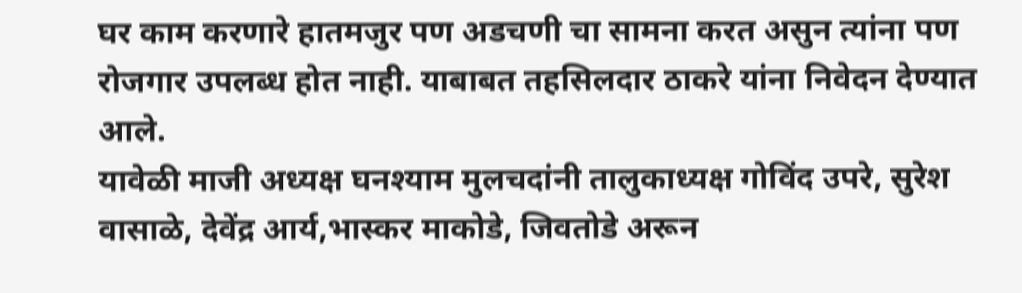घर काम करणारे हातमजुर पण अडचणी चा सामना करत असुन त्यांना पण रोजगार उपलब्ध होत नाही. याबाबत तहसिलदार ठाकरे यांना निवेदन देण्यात आले.
यावेळी माजी अध्यक्ष घनश्याम मुलचदांनी तालुकाध्यक्ष गोविंद उपरे, सुरेश वासाळे, देवेंद्र आर्य,भास्कर माकोडे, जिवतोडे अरून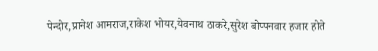पेन्दोर,प्रानेश आमराज,राकेश भोयर,येवनाथ ठाकरे,सुरेश बोप्पनवार हजार होते